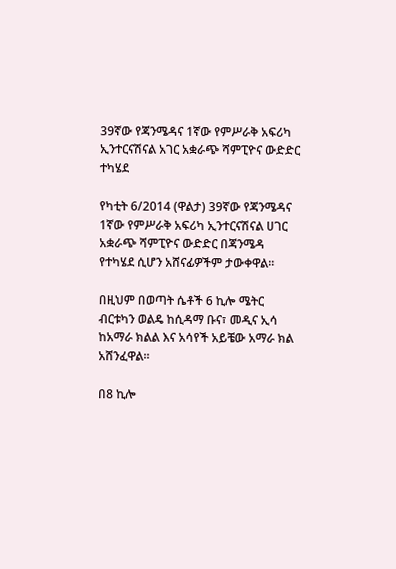39ኛው የጃንሜዳና 1ኛው የምሥራቅ አፍሪካ ኢንተርናሽናል አገር አቋራጭ ሻምፒዮና ውድድር ተካሄደ

የካቲት 6/2014 (ዋልታ) 39ኛው የጃንሜዳና 1ኛው የምሥራቅ አፍሪካ ኢንተርናሽናል ሀገር አቋራጭ ሻምፒዮና ውድድር በጃንሜዳ የተካሄደ ሲሆን አሸናፊዎችም ታውቀዋል፡፡

በዚህም በወጣት ሴቶች 6 ኪሎ ሜትር ብርቱካን ወልዴ ከሲዳማ ቡና፣ መዲና ኢሳ ከአማራ ክልል እና አሳየች አይቼው አማራ ክል አሸንፈዋል፡፡

በ8 ኪሎ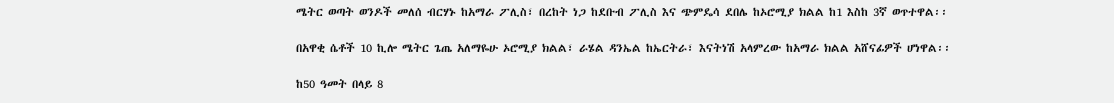ሜትር ወጣት ወንዶች መለሰ ብርሃኑ ከአማራ ፖሊስ፣ በረከት ነጋ ከደቡብ ፖሊስ እና ጭምዴሳ ደበሌ ከኦሮሚያ ክልል ከ1 እስከ 3ኛ ወጥተዋል፡፡

በአዋቂ ሴቶች 10 ኪሎ ሜትር ጌጤ አለማዬሁ ኦሮሚያ ክልል፣ ራሄል ዳንኤል ከኤርትራ፣ እናትነሽ አላምረው ከአማራ ክልል አሸናፊዎች ሆነዋል፡፡

ከ50 ዓመት በላይ 8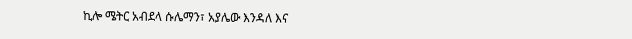ኪሎ ሜትር አብደላ ሱሌማን፣ አያሌው እንዳለ እና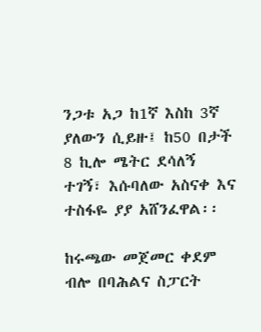ንጋቱ አጋ ከ1ኛ እስከ 3ኛ ያለውን ሲይዙ፤ ከ50 በታች 8 ኪሎ ሜትር ደሳለኝ ተገኝ፣ እሱባለው አስናቀ እና ተስፋዬ ያያ አሸንፈዋል፡፡

ከሩጫው መጀመር ቀደም ብሎ በባሕልና ስፓርት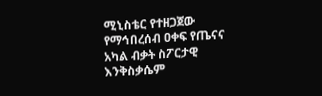ሚኒስቴር የተዘጋጀው የማኅበረሰብ ዐቀፍ የጤናና አካል ብቃት ስፖርታዊ እንቅስቃሴም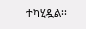ተካሂዷል፡፡